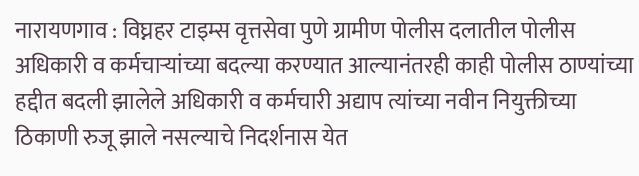नारायणगाव : विघ्नहर टाइम्स वृत्तसेवा पुणे ग्रामीण पोलीस दलातील पोलीस अधिकारी व कर्मचाऱ्यांच्या बदल्या करण्यात आल्यानंतरही काही पोलीस ठाण्यांच्या हद्दीत बदली झालेले अधिकारी व कर्मचारी अद्याप त्यांच्या नवीन नियुक्तीच्या ठिकाणी रुजू झाले नसल्याचे निदर्शनास येत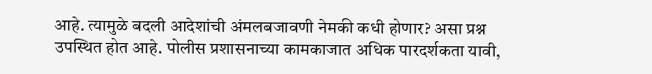आहे. त्यामुळे बदली आदेशांची अंमलबजावणी नेमकी कधी होणार? असा प्रश्न उपस्थित होत आहे. पोलीस प्रशासनाच्या कामकाजात अधिक पारदर्शकता यावी,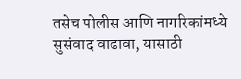तसेच पोलीस आणि नागरिकांमध्ये सुसंवाद वाढावा, यासाठी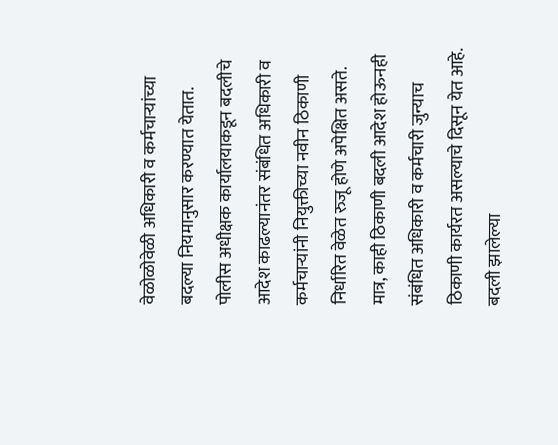वेळोळोवेळी अधिकारी व कर्मचाऱ्यांच्या बदल्या नियमानुसार करण्यात येतात. पोलीस अधीक्षक कार्यालयाकडून बदलीचे आदेश काढल्यानंतर संबंधित अधिकारी व कर्मचाऱ्यांनी नियुक्तीच्या नवीन ठिकाणी निर्धारित वेळेत रुजू होणे अपेक्षित असते. मात्र, काही ठिकाणी बदली आदेश होऊनही संबंधित अधिकारी व कर्मचारी जुन्याच ठिकाणी कार्यरत असल्याचे दिसून येत आहे. बदली झालेल्या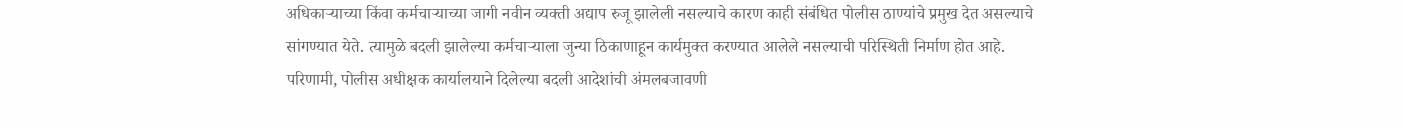अधिकाऱ्याच्या किंवा कर्मचाऱ्याच्या जागी नवीन व्यक्ती अद्याप रुजू झालेली नसल्याचे कारण काही संबंधित पोलीस ठाण्यांचे प्रमुख देत असल्याचे सांगण्यात येते. त्यामुळे बदली झालेल्या कर्मचाऱ्याला जुन्या ठिकाणाहून कार्यमुक्त करण्यात आलेले नसल्याची परिस्थिती निर्माण होत आहे. परिणामी, पोलीस अधीक्षक कार्यालयाने दिलेल्या बदली आदेशांची अंमलबजावणी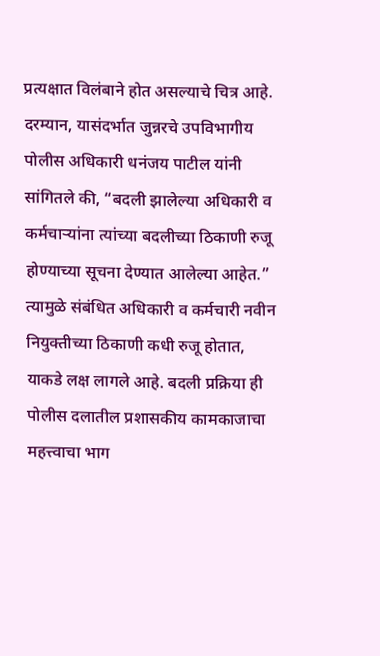प्रत्यक्षात विलंबाने होत असल्याचे चित्र आहे. दरम्यान, यासंदर्भात जुन्नरचे उपविभागीय पोलीस अधिकारी धनंजय पाटील यांनी सांगितले की, “बदली झालेल्या अधिकारी व कर्मचाऱ्यांना त्यांच्या बदलीच्या ठिकाणी रुजू होण्याच्या सूचना देण्यात आलेल्या आहेत.” त्यामुळे संबंधित अधिकारी व कर्मचारी नवीन नियुक्तीच्या ठिकाणी कधी रुजू होतात, याकडे लक्ष लागले आहे. बदली प्रक्रिया ही पोलीस दलातील प्रशासकीय कामकाजाचा महत्त्वाचा भाग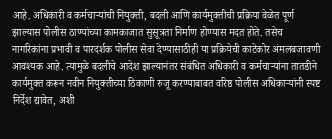आहे. अधिकारी व कर्मचाऱ्यांची नियुक्ती, बदली आणि कार्यमुक्तीची प्रक्रिया वेळेत पूर्ण झाल्यास पोलीस ठाण्यांच्या कामकाजात सुसूत्रता निर्माण होण्यास मदत होते. तसेच नागरिकांना प्रभावी व पारदर्शक पोलीस सेवा देण्यासाठीही या प्रक्रियेची काटेकोर अंमलबजावणी आवश्यक आहे. त्यामुळे बदलीचे आदेश झाल्यानंतर संबंधित अधिकारी व कर्मचाऱ्यांना तातडीने कार्यमुक्त करून नवीन नियुक्तीच्या ठिकाणी रुजू करण्याबाबत वरिष्ठ पोलीस अधिकाऱ्यांनी स्पष्ट निर्देश द्यावेत, अशी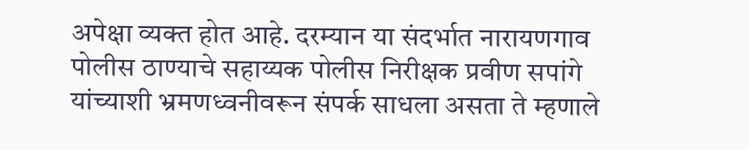अपेक्षा व्यक्त होत आहे. दरम्यान या संदर्भात नारायणगाव पोलीस ठाण्याचे सहाय्यक पोलीस निरीक्षक प्रवीण सपांगे यांच्याशी भ्रमणध्वनीवरून संपर्क साधला असता ते म्हणाले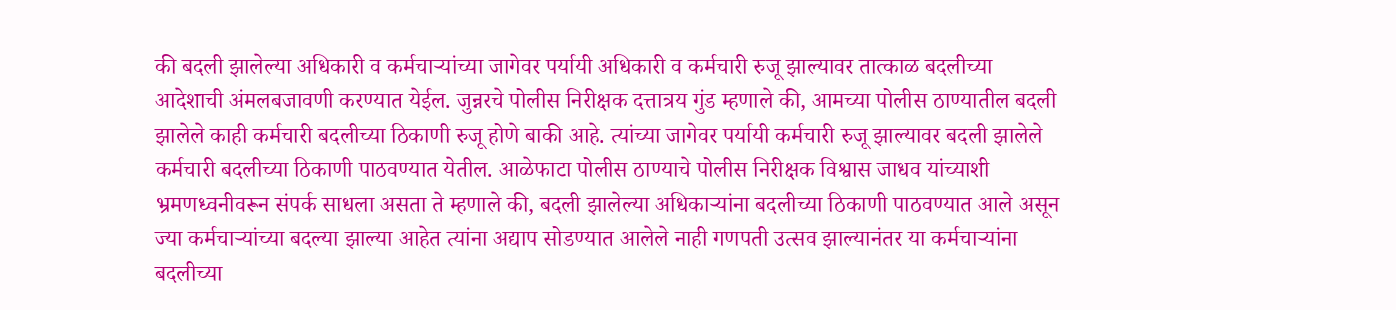की बदली झालेल्या अधिकारी व कर्मचाऱ्यांच्या जागेवर पर्यायी अधिकारी व कर्मचारी रुजू झाल्यावर तात्काळ बदलीच्या आदेशाची अंमलबजावणी करण्यात येईल. जुन्नरचे पोलीस निरीक्षक दत्तात्रय गुंड म्हणाले की, आमच्या पोलीस ठाण्यातील बदली झालेले काही कर्मचारी बदलीच्या ठिकाणी रुजू होणे बाकी आहे. त्यांच्या जागेवर पर्यायी कर्मचारी रुजू झाल्यावर बदली झालेले कर्मचारी बदलीच्या ठिकाणी पाठवण्यात येतील. आळेफाटा पोलीस ठाण्याचे पोलीस निरीक्षक विश्वास जाधव यांच्याशी भ्रमणध्वनीवरून संपर्क साधला असता ते म्हणाले की, बदली झालेल्या अधिकाऱ्यांना बदलीच्या ठिकाणी पाठवण्यात आले असून ज्या कर्मचाऱ्यांच्या बदल्या झाल्या आहेत त्यांना अद्याप सोडण्यात आलेले नाही गणपती उत्सव झाल्यानंतर या कर्मचाऱ्यांना बदलीच्या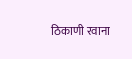ठिकाणी रवाना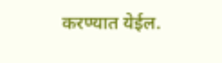करण्यात येईल.